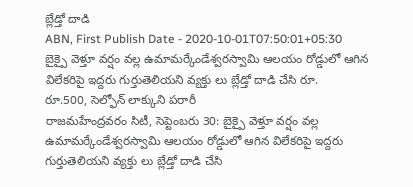బ్లేడ్తో దాడి
ABN, First Publish Date - 2020-10-01T07:50:01+05:30
బైక్పై వెళ్తూ వర్షం వల్ల ఉమామర్కేండేశ్వరస్వామి ఆలయం రోడ్డులో ఆగిన విలేకరిపై ఇద్దరు గుర్తుతెలియని వ్యక్తు లు బ్లేడ్తో దాడి చేసి రూ.
రూ.500, సెల్ఫోన్ లాక్కుని పరారీ
రాజమహేంద్రవరం సిటీ, సెప్టెంబరు 30: బైక్పై వెళ్తూ వర్షం వల్ల ఉమామర్కేండేశ్వరస్వామి ఆలయం రోడ్డులో ఆగిన విలేకరిపై ఇద్దరు గుర్తుతెలియని వ్యక్తు లు బ్లేడ్తో దాడి చేసి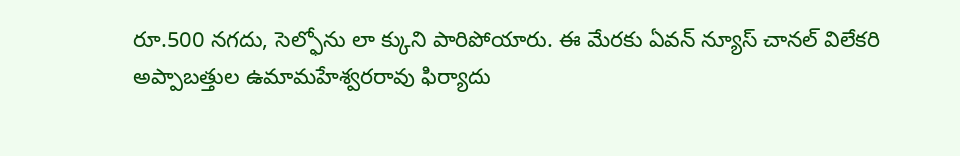రూ.500 నగదు, సెల్ఫోను లా క్కుని పారిపోయారు. ఈ మేరకు ఏవన్ న్యూస్ చానల్ విలేకరి అప్పాబత్తుల ఉమామహేశ్వరరావు ఫిర్యాదు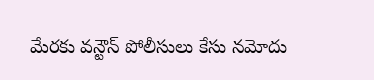మేరకు వన్టౌన్ పోలీసులు కేసు నమోదు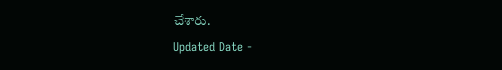చేశారు.
Updated Date -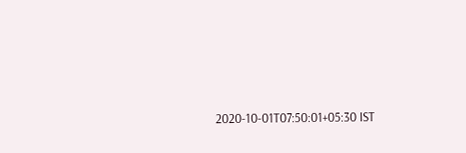2020-10-01T07:50:01+05:30 IST